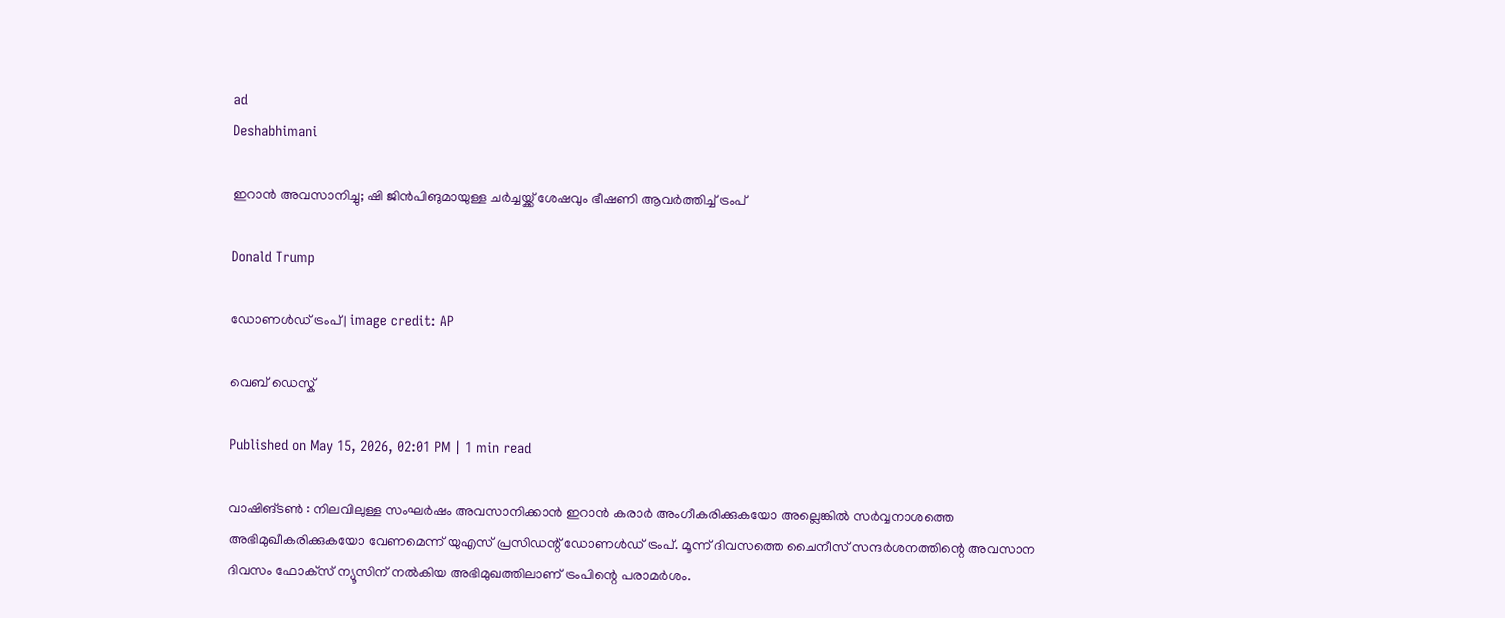ad
Deshabhimani

ഇറാൻ അവസാനിച്ചു; ഷി ജിന്‍പിങുമായുള്ള ചര്‍ച്ചയ്ക്ക് ശേഷവും ഭീഷണി ആവര്‍ത്തിച്ച് ട്രംപ്

Donald Trump

ഡോണള്‍ഡ് ട്രംപ് | image credit: AP

വെബ് ഡെസ്ക്

Published on May 15, 2026, 02:01 PM | 1 min read

വാഷിങ്ടൺ : നിലവിലുള്ള സംഘർഷം അവസാനിക്കാൻ ഇറാന്‍ കരാർ അംഗീകരിക്കുകയോ അല്ലെങ്കിൽ സർവ്വനാശത്തെ അഭിമുഖീകരിക്കുകയോ വേണമെന്ന് യുഎസ് പ്രസിഡന്റ് ഡോണള്‍ഡ് ട്രംപ്. മൂന്ന് ദിവസത്തെ ചൈനീസ് സന്ദര്‍ശനത്തിന്റെ അവസാന ദിവസം ഫോക്‌സ് ന്യൂസിന് നല്‍കിയ അഭിമുഖത്തിലാണ് ട്രംപിന്റെ പരാമർശം.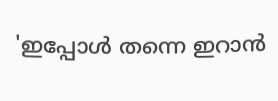'ഇപ്പോൾ തന്നെ ഇറാൻ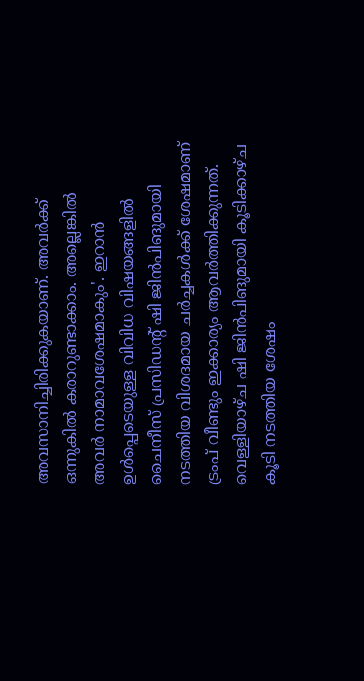അവസാനിച്ചിരിക്കുകയാണ്. അവര്‍ക്ക് ഒന്നുകില്‍ കരാറുണ്ടാക്കാം. അല്ലെങ്കില്‍ അവര്‍ നാമാവശേഷമാകും'. ഇറാന്‍ ഉള്‍പ്പെടെയുള്ള വിവിധ വിഷയങ്ങളില്‍ ചൈനീസ് പ്രസിഡന്റ് ഷി ജിന്‍പിങുമായി നടത്തിയ വിശദമായ ചര്‍ച്ചകള്‍ക്ക് ശേഷമാണ് ട്രംപ് വീണ്ടും ഇക്കാര്യം ആവർത്തിക്കുന്നത്. വെള്ളിയാഴ്ച ഷി ജിന്‍പിങുമായി കൂടിക്കാഴ്ച കൂടി നടത്തിയ ശേഷം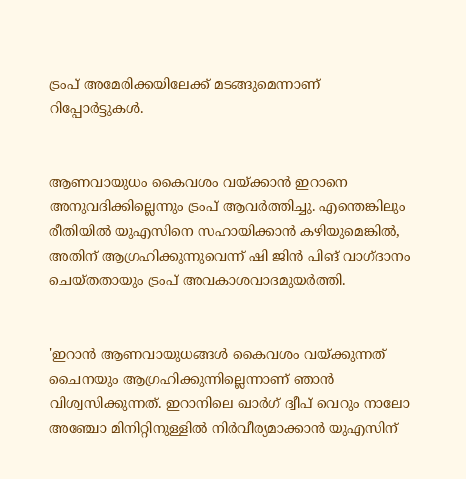ട്രംപ് അമേരിക്കയിലേക്ക് മടങ്ങുമെന്നാണ് റിപ്പോർട്ടുകൾ.


ആണവായുധം കൈവശം വയ്ക്കാന്‍ ഇറാനെ അനുവദിക്കില്ലെന്നും ട്രംപ് ആവർത്തിച്ചു. എന്തെങ്കിലും രീതിയില്‍ യുഎസിനെ സഹായിക്കാന്‍ കഴിയുമെങ്കില്‍, അതിന് ആഗ്രഹിക്കുന്നുവെന്ന് ഷി ജിന്‍ പിങ് വാഗ്ദാനം ചെയ്തതായും ട്രംപ് അവകാശവാദമുയർത്തി.


'ഇറാന്‍ ആണവായുധങ്ങള്‍ കൈവശം വയ്ക്കുന്നത് ചൈനയും ആഗ്രഹിക്കുന്നില്ലെന്നാണ് ഞാന്‍ വിശ്വസിക്കുന്നത്. ഇറാനിലെ ഖാര്‍ഗ് ദ്വീപ് വെറും നാലോ അഞ്ചോ മിനിറ്റിനുള്ളില്‍ നിര്‍വീര്യമാക്കാന്‍ യുഎസിന്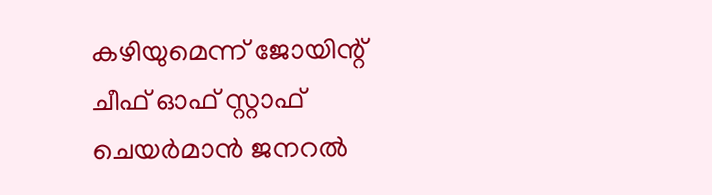കഴിയുമെന്ന് ജോയിന്റ് ചീഫ് ഓഫ് സ്റ്റാഫ് ചെയര്‍മാന്‍ ജനറല്‍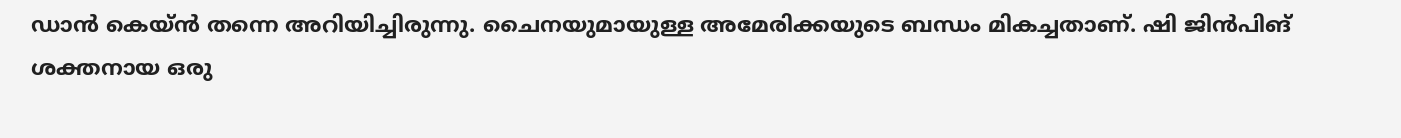ഡാന്‍ കെയ്ന്‍ തന്നെ അറിയിച്ചിരുന്നു. ചൈനയുമായുള്ള അമേരിക്കയുടെ ബന്ധം മികച്ചതാണ്. ഷി ജിന്‍പിങ് ശക്തനായ ഒരു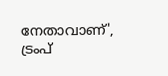നേതാവാണ്', ട്രംപ്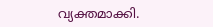വ്യക്തമാക്കി.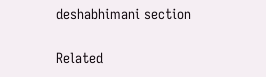deshabhimani section

Related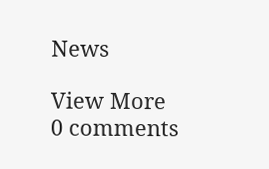News

View More
0 comments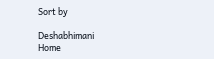Sort by

Deshabhimani
Home